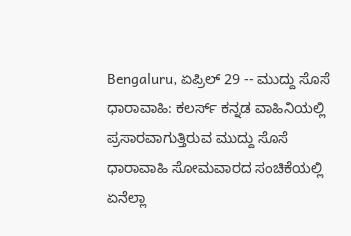Bengaluru, ಏಪ್ರಿಲ್ 29 -- ಮುದ್ದು ಸೊಸೆ ಧಾರಾವಾಹಿ: ಕಲರ್ಸ್ ಕನ್ನಡ ವಾಹಿನಿಯಲ್ಲಿ ಪ್ರಸಾರವಾಗುತ್ತಿರುವ ಮುದ್ದು ಸೊಸೆ ಧಾರಾವಾಹಿ ಸೋಮವಾರದ ಸಂಚಿಕೆಯಲ್ಲಿ ಏನೆಲ್ಲಾ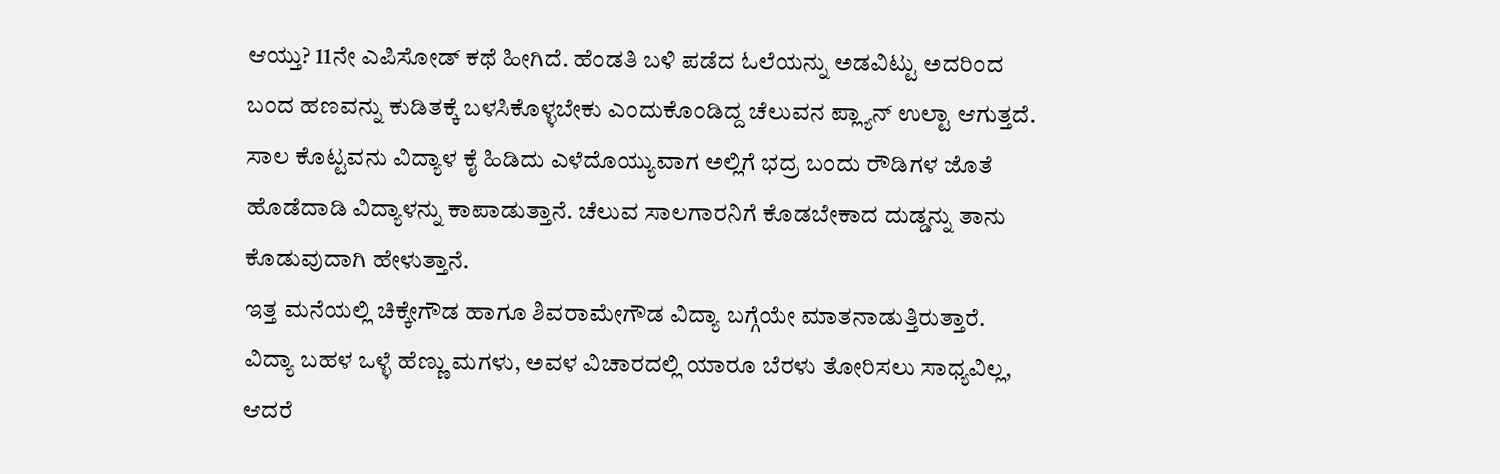ಆಯ್ತು? 11ನೇ ಎಪಿಸೋಡ್ ಕಥೆ ಹೀಗಿದೆ. ಹೆಂಡತಿ ಬಳಿ ಪಡೆದ ಓಲೆಯನ್ನು ಅಡವಿಟ್ಟು ಅದರಿಂದ ಬಂದ ಹಣವನ್ನು ಕುಡಿತಕ್ಕೆ ಬಳಸಿಕೊಳ್ಳಬೇಕು ಎಂದುಕೊಂಡಿದ್ದ ಚೆಲುವನ ಪ್ಲ್ಯಾನ್ ಉಲ್ಟಾ ಆಗುತ್ತದೆ. ಸಾಲ ಕೊಟ್ಟವನು ವಿದ್ಯಾಳ ಕೈ ಹಿಡಿದು ಎಳೆದೊಯ್ಯುವಾಗ ಅಲ್ಲಿಗೆ ಭದ್ರ ಬಂದು ರೌಡಿಗಳ ಜೊತೆ ಹೊಡೆದಾಡಿ ವಿದ್ಯಾಳನ್ನು ಕಾಪಾಡುತ್ತಾನೆ. ಚೆಲುವ ಸಾಲಗಾರನಿಗೆ ಕೊಡಬೇಕಾದ ದುಡ್ಡನ್ನು ತಾನು ಕೊಡುವುದಾಗಿ ಹೇಳುತ್ತಾನೆ.
ಇತ್ತ ಮನೆಯಲ್ಲಿ ಚಿಕ್ಕೇಗೌಡ ಹಾಗೂ ಶಿವರಾಮೇಗೌಡ ವಿದ್ಯಾ ಬಗ್ಗೆಯೇ ಮಾತನಾಡುತ್ತಿರುತ್ತಾರೆ. ವಿದ್ಯಾ ಬಹಳ ಒಳ್ಳೆ ಹೆಣ್ಣು ಮಗಳು, ಅವಳ ವಿಚಾರದಲ್ಲಿ ಯಾರೂ ಬೆರಳು ತೋರಿಸಲು ಸಾಧ್ಯವಿಲ್ಲ, ಆದರೆ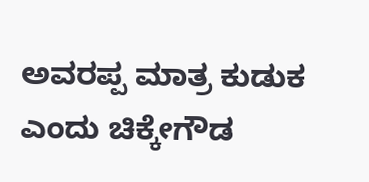ಅವರಪ್ಪ ಮಾತ್ರ ಕುಡುಕ ಎಂದು ಚಿಕ್ಕೇಗೌಡ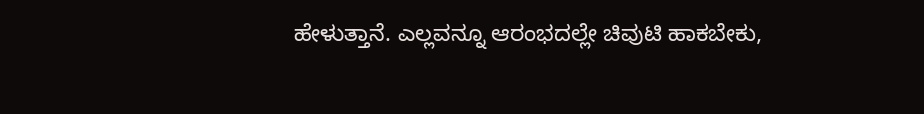ಹೇಳುತ್ತಾನೆ. ಎಲ್ಲವನ್ನೂ ಆರಂಭದಲ್ಲೇ ಚಿವುಟಿ ಹಾಕಬೇಕು,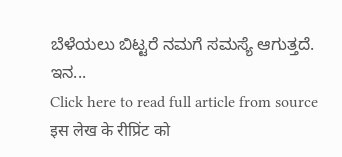ಬೆಳೆಯಲು ಬಿಟ್ಟರೆ ನಮಗೆ ಸಮಸ್ಯೆ ಆಗುತ್ತದೆ. ಇನ...
Click here to read full article from source
इस लेख के रीप्रिंट को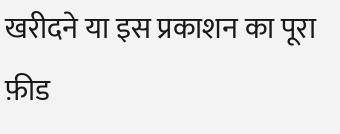खरीदने या इस प्रकाशन का पूरा फ़ीड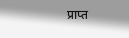प्राप्त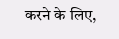करने के लिए,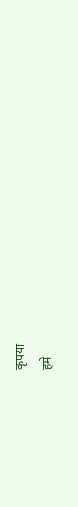कृपया
हमे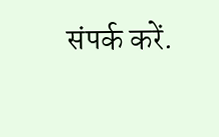संपर्क करें.